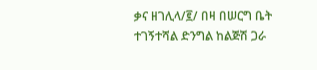ቃና ዘገሊላ/፪/ በዛ በሠርግ ቤት ተገኝተሻል ድንግል ከልጅሽ ጋራ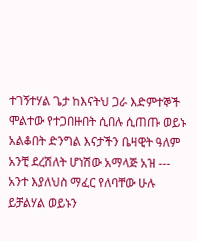ተገኝተሃል ጌታ ከእናትህ ጋራ እድምተኞች ሞልተው የተጋበዙበት ሲበሉ ሲጠጡ ወይኑ አልቆበት ድንግል እናታችን ቤዛዊት ዓለም አንቺ ደረሽለት ሆነሽው አማላጅ አዝ --- አንተ እያለህስ ማፈር የለባቸው ሁሉ ይቻልሃል ወይኑን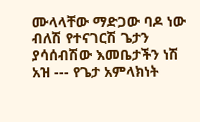ሙላላቸው ማድጋው ባዶ ነው ብለሽ የተናገርሽ ጌታን ያሳሰብሽው እመቤታችን ነሽ አዝ --- የጌታ አምላክነት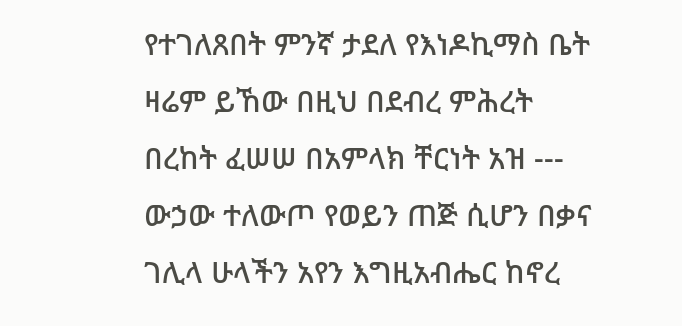የተገለጸበት ምንኛ ታደለ የእነዶኪማስ ቤት ዛሬም ይኸው በዚህ በደብረ ምሕረት በረከት ፈሠሠ በአምላክ ቸርነት አዝ --- ውኃው ተለውጦ የወይን ጠጅ ሲሆን በቃና ገሊላ ሁላችን አየን እግዚአብሔር ከኖረ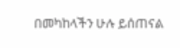በመካከላችን ሁሉ ይሰጠናል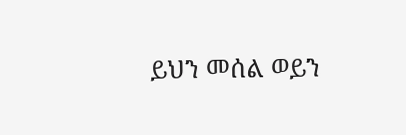ይህን መሰል ወይን